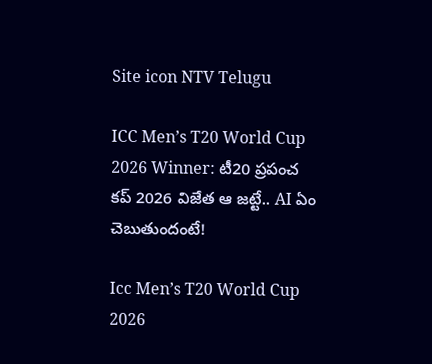Site icon NTV Telugu

ICC Men’s T20 World Cup 2026 Winner: టీ20 ప్రపంచ కప్ 2026 విజేత ఆ జట్టే.. AI ఏం చెబుతుందంటే!

Icc Men’s T20 World Cup 2026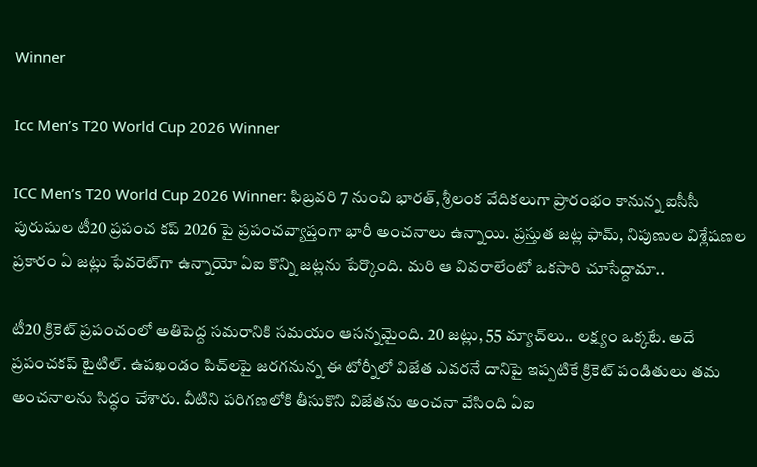Winner

Icc Men’s T20 World Cup 2026 Winner

ICC Men’s T20 World Cup 2026 Winner: ఫిబ్రవరి 7 నుంచి భారత్, శ్రీలంక వేదికలుగా ప్రారంభం కానున్న ఐసీసీ పురుషుల టీ20 ప్రపంచ కప్ 2026 పై ప్రపంచవ్యాప్తంగా భారీ అంచనాలు ఉన్నాయి. ప్రస్తుత జట్ల ఫామ్, నిపుణుల విశ్లేషణల ప్రకారం ఏ జట్లు ఫేవరెట్‌గా ఉన్నాయో ఏఐ కొన్ని జట్లను పేర్కొంది. మరి ఆ వివరాలేంటో ఒకసారి చూసేద్దామా..

టీ20 క్రికెట్ ప్రపంచంలో అతిపెద్ద సమరానికి సమయం ఆసన్నమైంది. 20 జట్లు, 55 మ్యాచ్‌లు.. లక్ష్యం ఒక్కటే. అదే ప్రపంచకప్ టైటిల్. ఉపఖండం పిచ్‌లపై జరగనున్న ఈ టోర్నీలో విజేత ఎవరనే దానిపై ఇప్పటికే క్రికెట్ పండితులు తమ అంచనాలను సిద్ధం చేశారు. వీటిని పరిగణలోకి తీసుకొని విజేతను అంచనా వేసింది ఏఐ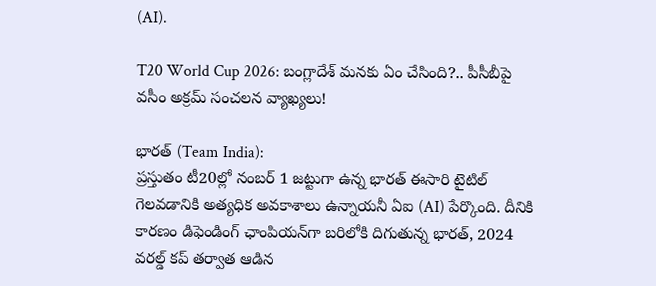(AI).

T20 World Cup 2026: బంగ్లాదేశ్ మనకు ఏం చేసింది?.. పీసీబీపై వసీం అక్రమ్ సంచలన వ్యాఖ్యలు!

భారత్ (Team India):
ప్రస్తుతం టీ20ల్లో నంబర్ 1 జట్టుగా ఉన్న భారత్ ఈసారి టైటిల్ గెలవడానికి అత్యధిక అవకాశాలు ఉన్నాయనీ ఏఐ (AI) పేర్కొంది. దీనికి కారణం డిఫెండింగ్ ఛాంపియన్‌గా బరిలోకి దిగుతున్న భారత్, 2024 వరల్డ్ కప్ తర్వాత ఆడిన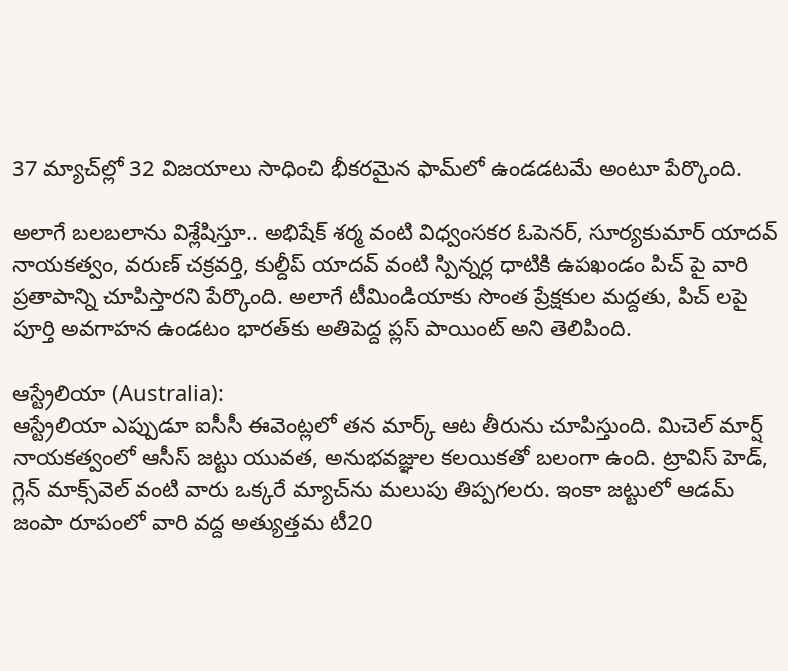37 మ్యాచ్‌ల్లో 32 విజయాలు సాధించి భీకరమైన ఫామ్‌లో ఉండడటమే అంటూ పేర్కొంది.

అలాగే బలబలాను విశ్లేషిస్తూ.. అభిషేక్ శర్మ వంటి విధ్వంసకర ఓపెనర్, సూర్యకుమార్ యాదవ్ నాయకత్వం, వరుణ్ చక్రవర్తి, కుల్దీప్ యాదవ్ వంటి స్పిన్నర్ల ధాటికి ఉపఖండం పిచ్‌ పై వారి ప్రతాపాన్ని చూపిస్తారని పేర్కొంది. అలాగే టీమిండియాకు సొంత ప్రేక్షకుల మద్దతు, పిచ్‌ లపై పూర్తి అవగాహన ఉండటం భారత్‌కు అతిపెద్ద ప్లస్ పాయింట్ అని తెలిపింది.

ఆస్ట్రేలియా (Australia):
ఆస్ట్రేలియా ఎప్పుడూ ఐసీసీ ఈవెంట్లలో తన మార్క్ ఆట తీరును చూపిస్తుంది. మిచెల్ మార్ష్ నాయకత్వంలో ఆసీస్ జట్టు యువత, అనుభవజ్ఞుల కలయికతో బలంగా ఉంది. ట్రావిస్ హెడ్, గ్లెన్ మాక్స్‌వెల్ వంటి వారు ఒక్కరే మ్యాచ్‌ను మలుపు తిప్పగలరు. ఇంకా జట్టులో ఆడమ్ జంపా రూపంలో వారి వద్ద అత్యుత్తమ టీ20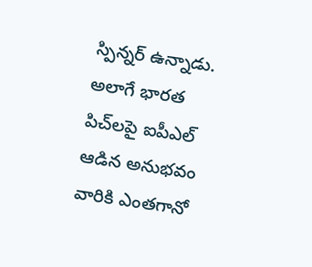స్పిన్నర్ ఉన్నాడు. అలాగే భారత పిచ్‌లపై ఐపీఎల్ ఆడిన అనుభవం వారికి ఎంతగానో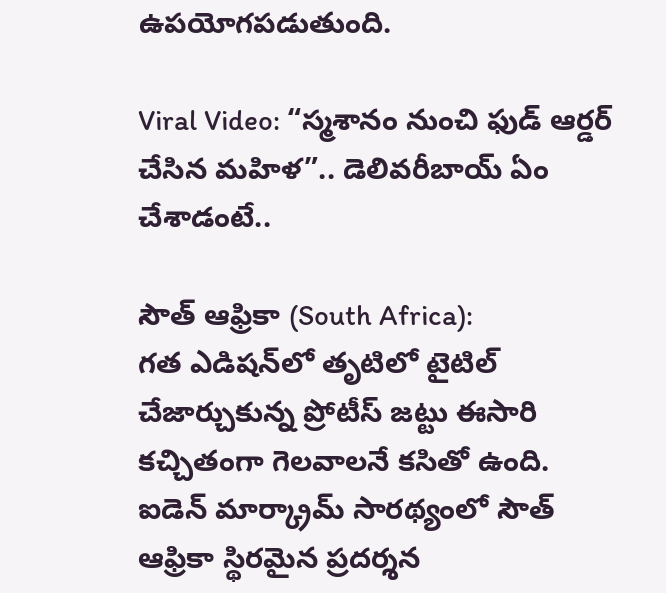ఉపయోగపడుతుంది.

Viral Video: “స్మశానం నుంచి ఫుడ్ ఆర్డర్ చేసిన మహిళ”.. డెలివరీబాయ్ ఏం చేశాడంటే..

సౌత్ ఆఫ్రికా (South Africa):
గత ఎడిషన్‌లో తృటిలో టైటిల్ చేజార్చుకున్న ప్రోటీస్ జట్టు ఈసారి కచ్చితంగా గెలవాలనే కసితో ఉంది. ఐడెన్ మార్క్రామ్ సారథ్యంలో సౌత్ ఆఫ్రికా స్థిరమైన ప్రదర్శన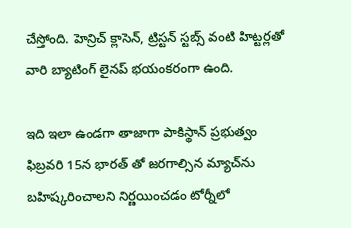చేస్తోంది. హెన్రిచ్ క్లాసెన్, ట్రిస్టన్ స్టబ్స్ వంటి హిట్టర్లతో వారి బ్యాటింగ్ లైనప్ భయంకరంగా ఉంది.

ఇది ఇలా ఉండగా తాజాగా పాకిస్థాన్ ప్రభుత్వం ఫిబ్రవరి 15న భారత్‌ తో జరగాల్సిన మ్యాచ్‌ను బహిష్కరించాలని నిర్ణయించడం టోర్నీలో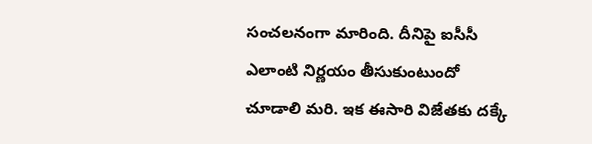సంచలనంగా మారింది. దీనిపై ఐసీసీ ఎలాంటి నిర్ణయం తీసుకుంటుందో చూడాలి మరి. ఇక ఈసారి విజేతకు దక్కే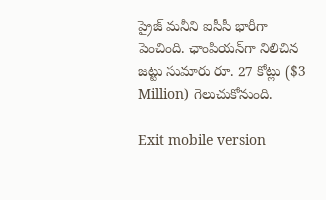ప్రైజ్ మనీని ఐసీసీ భారీగా పెంచింది. ఛాంపియన్‌గా నిలిచిన జట్టు సుమారు రూ. 27 కోట్లు ($3 Million) గెలుచుకోనుంది.

Exit mobile version